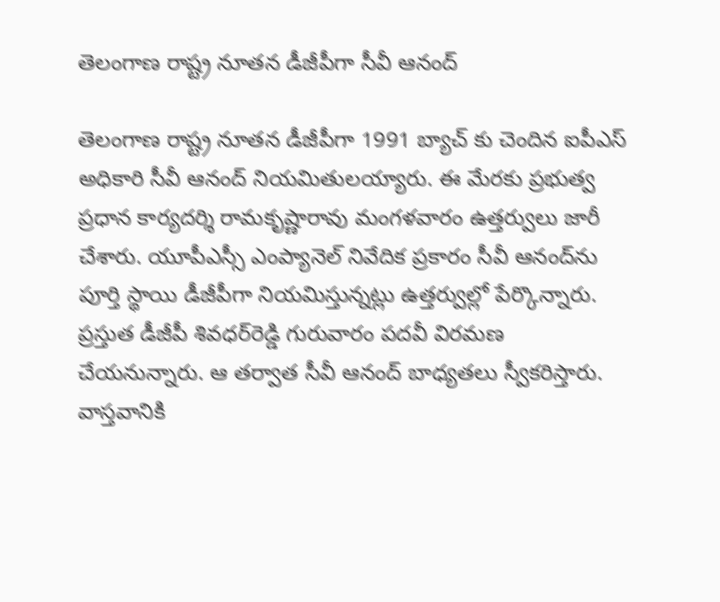తెలంగాణ రాష్ట్ర నూతన డీజీపీగా సీవీ ఆనంద్‌

తెలంగాణ రాష్ట్ర నూతన డీజీపీగా 1991 బ్యాచ్‌ కు చెందిన ఐపీఎస్‌ అధికారి సీవీ ఆనంద్‌ నియమితులయ్యారు. ఈ మేరకు ప్రభుత్వ ప్రధాన కార్యదర్శి రామకృష్ణారావు మంగళవారం ఉత్తర్వులు జారీ చేశారు. యూపీఎస్సీ ఎంప్యానెల్‌ నివేదిక ప్రకారం సీవీ ఆనంద్‌ను పూర్తి స్థాయి డీజీపీగా నియమిస్తున్నట్లు ఉత్తర్వుల్లో పేర్కొన్నారు. ప్రస్తుత డీజీపీ శివధర్‌రెడ్డి గురువారం పదవీ విరమణ చేయనున్నారు. ఆ తర్వాత సీవీ ఆనంద్‌ బాధ్యతలు స్వీకరిస్తారు. వాస్తవానికి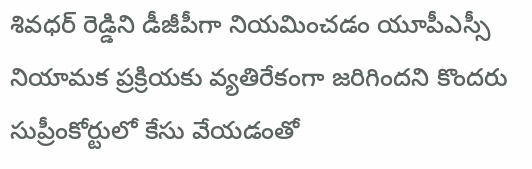శివధర్‌ రెడ్డిని డీజీపీగా నియమించడం యూపీఎస్సీ నియామక ప్రక్రియకు వ్యతిరేకంగా జరిగిందని కొందరు సుప్రీంకోర్టులో కేసు వేయడంతో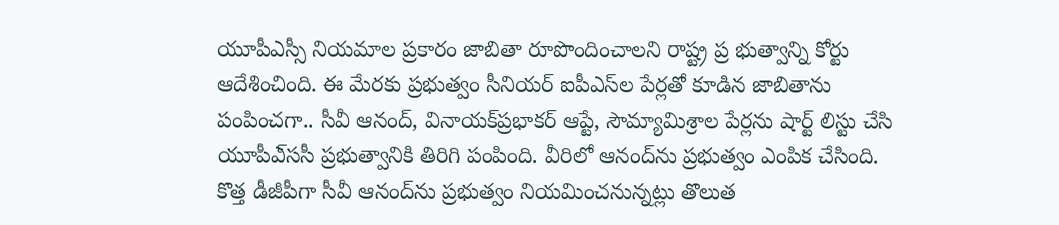యూపీఎస్సీ నియమాల ప్రకారం జాబితా రూపొందించాలని రాష్ట్ర ప్ర భుత్వాన్ని కోర్టు ఆదేశించింది. ఈ మేరకు ప్రభుత్వం సీనియర్‌ ఐపీఎస్‌ల పేర్లతో కూడిన జాబితాను పంపించగా.. సీవీ ఆనంద్‌, వినాయక్‌ప్రభాకర్‌ ఆప్టే, సౌమ్యామిశ్రాల పేర్లను షార్ట్‌ లిస్టు చేసి యూపీఎ్‌ససీ ప్రభుత్వానికి తిరిగి పంపింది. వీరిలో ఆనంద్‌ను ప్రభుత్వం ఎంపిక చేసింది. కొత్త డీజీపీగా సీవీ ఆనంద్‌ను ప్రభుత్వం నియమించనున్నట్లు తొలుత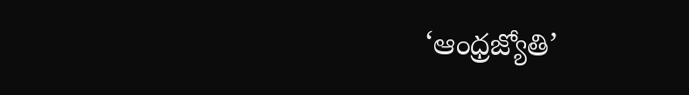‘ఆంధ్రజ్యోతి’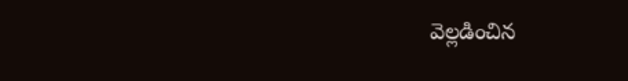వెల్లడించిన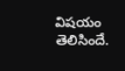విషయం తెలిసిందే.